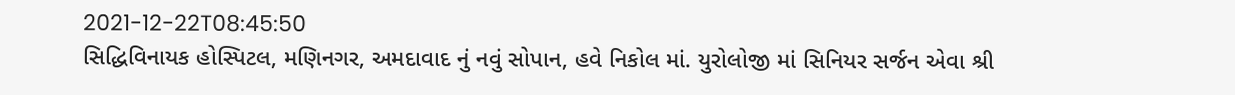2021-12-22T08:45:50
સિદ્ધિવિનાયક હોસ્પિટલ, મણિનગર, અમદાવાદ નું નવું સોપાન, હવે નિકોલ માં. યુરોલોજી માં સિનિયર સર્જન એવા શ્રી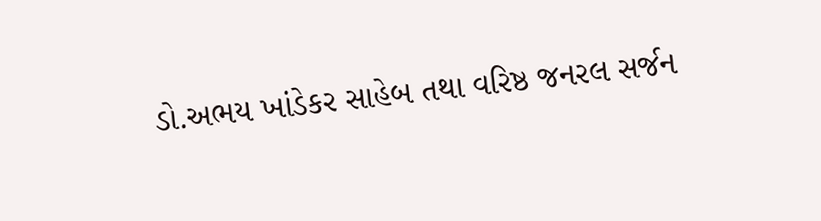ડો.અભય ખાંડેકર સાહેબ તથા વરિષ્ઠ જનરલ સર્જન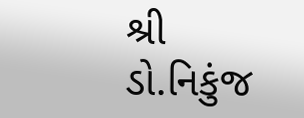શ્રી ડો.નિકુંજ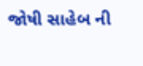જોષી સાહેબ ની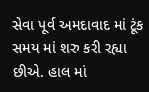સેવા પૂર્વ અમદાવાદ માં ટૂંક સમય માં શરુ કરી રહ્યા છીએ. હાલ માં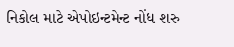નિકોલ માટે એપોઇન્ટમેન્ટ નોંધ શરુ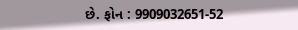છે. ફોન : 9909032651-52